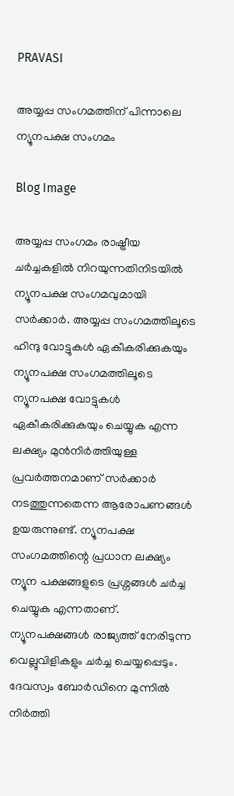PRAVASI

അയ്യപ്പ സംഗമത്തിന് പിന്നാലെ ന്യൂനപക്ഷ സംഗമം

Blog Image

അയ്യപ്പ സംഗമം രാഷ്ട്രീയ ചർച്ചകളിൽ നിറയുന്നതിനിടയിൽ ന്യൂനപക്ഷ സംഗമവുമായി സർക്കാർ. അയ്യപ്പ സംഗമത്തിലൂടെ ഹിന്ദു വോട്ടുകൾ ഏകീകരിക്കുകയും ന്യൂനപക്ഷ സംഗമത്തിലൂടെ ന്യൂനപക്ഷ വോട്ടുകൾ ഏകീകരിക്കുകയും ചെയ്യുക എന്ന ലക്ഷ്യം മുൻനിർത്തിയുള്ള പ്രവർത്തനമാണ് സർക്കാർ നടത്തുന്നതെന്ന ആരോപണങ്ങൾ ഉയരുന്നുണ്ട്. ന്യൂനപക്ഷ സംഗമത്തിന്റെ പ്രധാന ലക്ഷ്യം ന്യൂന പക്ഷങ്ങളുടെ പ്രശ്നങ്ങൾ ചർച്ച ചെയ്യുക എന്നതാണ്. ന്യൂനപക്ഷങ്ങൾ രാജ്യത്ത് നേരിടുന്ന വെല്ലുവിളികളും ചർച്ച ചെയ്യപ്പെടും. ദേവസ്വം ബോർഡിനെ മുന്നിൽ നിർത്തി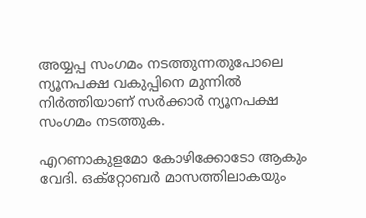അയ്യപ്പ സംഗമം നടത്തുന്നതുപോലെ ന്യൂനപക്ഷ വകുപ്പിനെ മുന്നിൽ നിർത്തിയാണ് സർക്കാർ ന്യൂനപക്ഷ സംഗമം നടത്തുക.

എറണാകുളമോ കോഴിക്കോടോ ആകും വേദി. ഒക്റ്റോബർ മാസത്തിലാകയും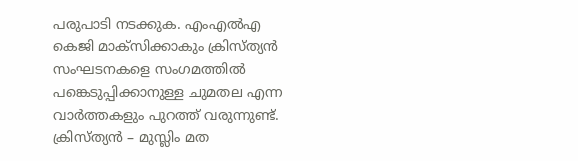പരുപാടി നടക്കുക. എംഎൽഎ കെജി മാക്സിക്കാകും ക്രിസ്ത്യൻ സംഘടനകളെ സംഗമത്തിൽ പങ്കെടുപ്പിക്കാനുള്ള ചുമതല എന്ന വാർത്തകളും പുറത്ത് വരുന്നുണ്ട്. ക്രിസ്‌ത്യൻ – മുസ്ലിം മത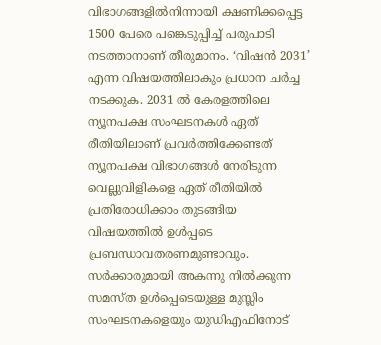വിഭാഗങ്ങളിൽനിന്നായി ക്ഷണിക്കപ്പെട്ട 1500 പേരെ പങ്കെടുപ്പിച്ച് പരുപാടി നടത്താനാണ് തീരുമാനം. ‘വിഷൻ 2031’ എന്ന വിഷയത്തിലാകും പ്രധാന ചർച്ച നടക്കുക. 2031 ൽ കേരളത്തിലെ ന്യൂനപക്ഷ സംഘടനകൾ ഏത് രീതിയിലാണ് പ്രവർത്തിക്കേണ്ടത് ന്യൂനപക്ഷ വിഭാഗങ്ങൾ നേരിടുന്ന വെല്ലുവിളികളെ ഏത് രീതിയിൽ പ്രതിരോധിക്കാം തുടങ്ങിയ വിഷയത്തിൽ ഉൾപ്പടെ പ്രബന്ധാവതരണമുണ്ടാവും. സർക്കാരുമായി അകന്നു നിൽക്കുന്ന സമസ്ത ഉൾപ്പെടെയുള്ള മുസ്ലിം സംഘടനകളെയും യുഡിഎഫിനോട്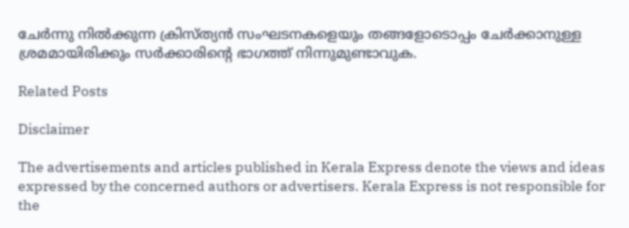ചേർന്നു നിൽക്കുന്ന ക്രിസ്ത്യൻ സംഘടനകളെയും തങ്ങളോടൊപ്പം ചേർക്കാനുള്ള ശ്രമമായിരിക്കും സർക്കാരിന്റെ ഭാഗത്ത് നിന്നുമുണ്ടാവുക.

Related Posts

Disclaimer

The advertisements and articles published in Kerala Express denote the views and ideas expressed by the concerned authors or advertisers. Kerala Express is not responsible for the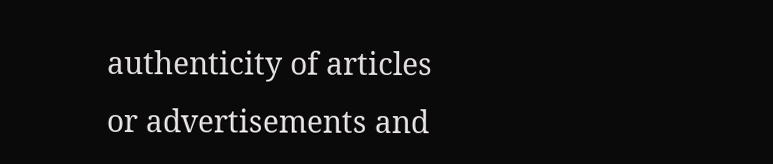authenticity of articles or advertisements and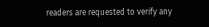readers are requested to verify any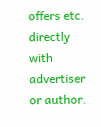offers etc. directly with advertiser or author.